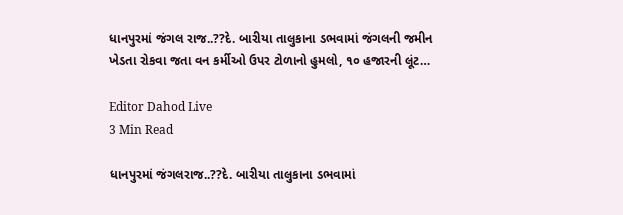ધાનપુરમાં જંગલ રાજ..??દે. બારીયા તાલુકાના ડભવામાં જંગલની જમીન ખેડતા રોકવા જતા વન કર્મીઓ ઉપર ટોળાનો હુમલો, ૧૦ હજારની લૂંટ…

Editor Dahod Live
3 Min Read

ધાનપુરમાં જંગલરાજ..??દે. બારીયા તાલુકાના ડભવામાં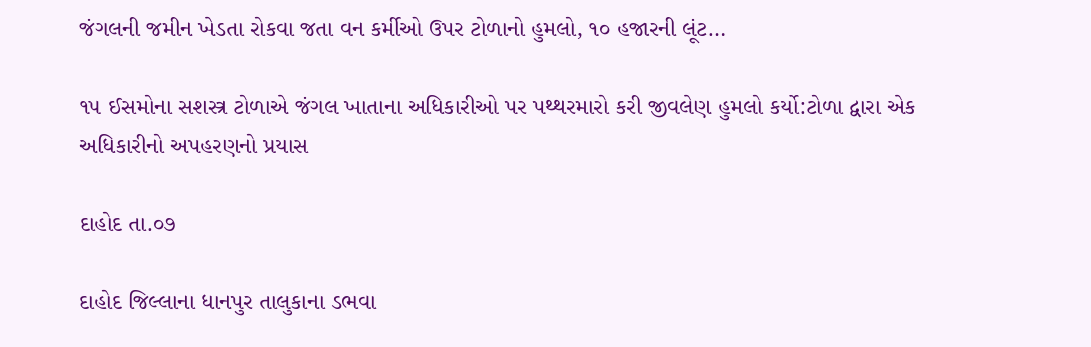જંગલની જમીન ખેડતા રોકવા જતા વન કર્મીઓ ઉપર ટોળાનો હુમલો, ૧૦ હજારની લૂંટ…

૧૫ ઈસમોના સશસ્ત્ર ટોળાએ જંગલ ખાતાના અધિકારીઓ પર પથ્થરમારો કરી જીવલેણ હુમલો કર્યો:ટોળા દ્વારા એક અધિકારીનો અપહરણનો પ્રયાસ

દાહોદ તા.૦૭

દાહોદ જિલ્લાના ધાનપુર તાલુકાના ડભવા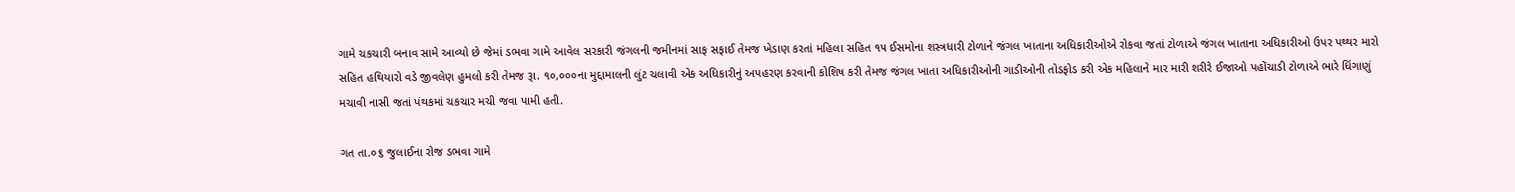ગામે ચકચારી બનાવ સામે આવ્યો છે જેમાં ડભવા ગામે આવેલ સરકારી જંગલની જમીનમાં સાફ સફાઈ તેમજ ખેડાણ કરતાં મહિલા સહિત ૧૫ ઈસમોના શસ્ત્રધારી ટોળાને જંગલ ખાતાના અધિકારીઓએ રોકવા જતાં ટોળાએ જંગલ ખાતાના અધિકારીઓ ઉપર પથ્થર મારો સહિત હથિયારો વડે જીવલેણ હુમલો કરી તેમજ રૂા. ૧૦,૦૦૦ના મુદ્દામાલની લુંટ ચલાવી એક અધિકારીનું અપહરણ કરવાની કોશિષ કરી તેમજ જંગલ ખાતા અધિકારીઓની ગાડીઓની તોડફોડ કરી એક મહિલાને માર મારી શરીરે ઈજાઓ પહોંચાડી ટોળાએ ભારે ધિંગાણું મચાવી નાસી જતાં પંથકમાં ચકચાર મચી જવા પામી હતી.

ગત તા.૦૬ જુલાઈના રોજ ડભવા ગામે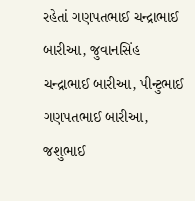રહેતાં ગણપતભાઈ ચન્દ્રાભાઈ બારીઆ, જુવાનસિંહ ચન્દ્રાભાઈ બારીઆ, પીન્ટુભાઈ ગણપતભાઈ બારીઆ, જશુભાઈ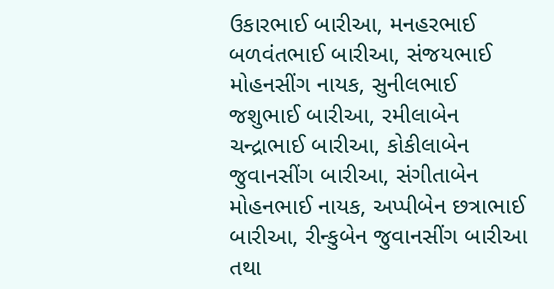ઉકારભાઈ બારીઆ, મનહરભાઈ બળવંતભાઈ બારીઆ, સંજયભાઈ મોહનસીંગ નાયક, સુનીલભાઈ જશુભાઈ બારીઆ, રમીલાબેન ચન્દ્રાભાઈ બારીઆ, કોકીલાબેન જુવાનસીંગ બારીઆ, સંગીતાબેન મોહનભાઈ નાયક, અપ્પીબેન છત્રાભાઈ બારીઆ, રીન્કુબેન જુવાનસીંગ બારીઆ તથા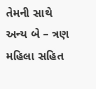તેમની સાથે અન્ય બે – ત્રણ મહિલા સહિત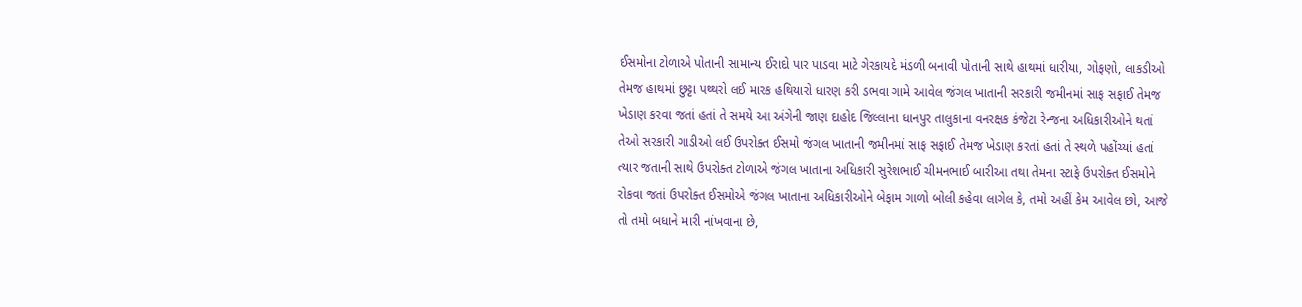ઈસમોના ટોળાએ પોતાની સામાન્ય ઈરાદો પાર પાડવા માટે ગેરકાયદે મંડળી બનાવી પોતાની સાથે હાથમાં ધારીયા, ગોફણો, લાકડીઓ તેમજ હાથમાં છુટ્ટા પથ્થરો લઈ મારક હથિયારો ધારણ કરી ડભવા ગામે આવેલ જંગલ ખાતાની સરકારી જમીનમાં સાફ સફાઈ તેમજ ખેડાણ કરવા જતાં હતાં તે સમયે આ અંગેની જાણ દાહોદ જિલ્લાના ધાનપુર તાલુકાના વનરક્ષક કંજેટા રેન્જના અધિકારીઓને થતાં તેઓ સરકારી ગાડીઓ લઈ ઉપરોક્ત ઈસમો જંગલ ખાતાની જમીનમાં સાફ સફાઈ તેમજ ખેડાણ કરતાં હતાં તે સ્થળે પહોંચ્યાં હતાં ત્યાર જતાની સાથે ઉપરોક્ત ટોળાએ જંગલ ખાતાના અધિકારી સુરેશભાઈ ચીમનભાઈ બારીઆ તથા તેમના સ્ટાફે ઉપરોક્ત ઈસમોને રોકવા જતાં ઉપરોક્ત ઈસમોએ જંગલ ખાતાના અધિકારીઓને બેફામ ગાળો બોલી કહેવા લાગેલ કે, તમો અહીં કેમ આવેલ છો, આજે તો તમો બધાને મારી નાંખવાના છે,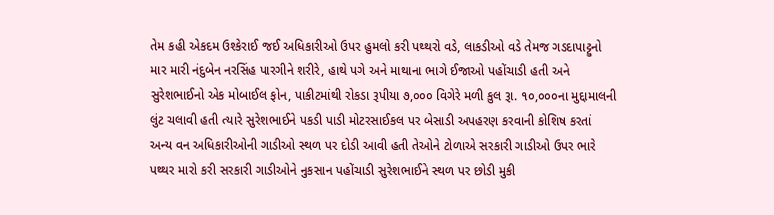તેમ કહી એકદમ ઉશ્કેરાઈ જઈ અધિકારીઓ ઉપર હુમલો કરી પથ્થરો વડે, લાકડીઓ વડે તેમજ ગડદાપાટ્ટુનો માર મારી નંદુબેન નરસિંહ પારગીને શરીરે, હાથે પગે અને માથાના ભાગે ઈજાઓ પહોંચાડી હતી અને સુરેશભાઈનો એક મોબાઈલ ફોન, પાકીટમાંથી રોકડા રૂપીયા ૭,૦૦૦ વિગેરે મળી કુલ રૂા. ૧૦,૦૦૦ના મુદ્દામાલની લુંટ ચલાવી હતી ત્યારે સુરેશભાઈને પકડી પાડી મોટરસાઈકલ પર બેસાડી અપહરણ કરવાની કોશિષ કરતાં અન્ય વન અધિકારીઓની ગાડીઓ સ્થળ પર દોડી આવી હતી તેઓને ટોળાએ સરકારી ગાડીઓ ઉપર ભારે પથ્થર મારો કરી સરકારી ગાડીઓને નુકસાન પહોંચાડી સુરેશભાઈને સ્થળ પર છોડી મુકી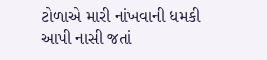ટોળાએ મારી નાંખવાની ધમકી આપી નાસી જતાં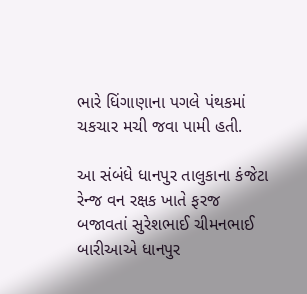ભારે ધિંગાણાના પગલે પંથકમાં ચકચાર મચી જવા પામી હતી.

આ સંબંધે ધાનપુર તાલુકાના કંજેટા રેન્જ વન રક્ષક ખાતે ફરજ બજાવતાં સુરેશભાઈ ચીમનભાઈ બારીઆએ ધાનપુર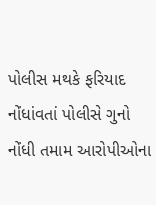પોલીસ મથકે ફરિયાદ નોંધાંવતાં પોલીસે ગુનો નોંધી તમામ આરોપીઓના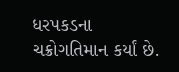ધરપકડના ચક્રોગતિમાન કર્યાં છે.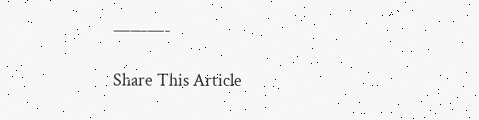———-

Share This Article